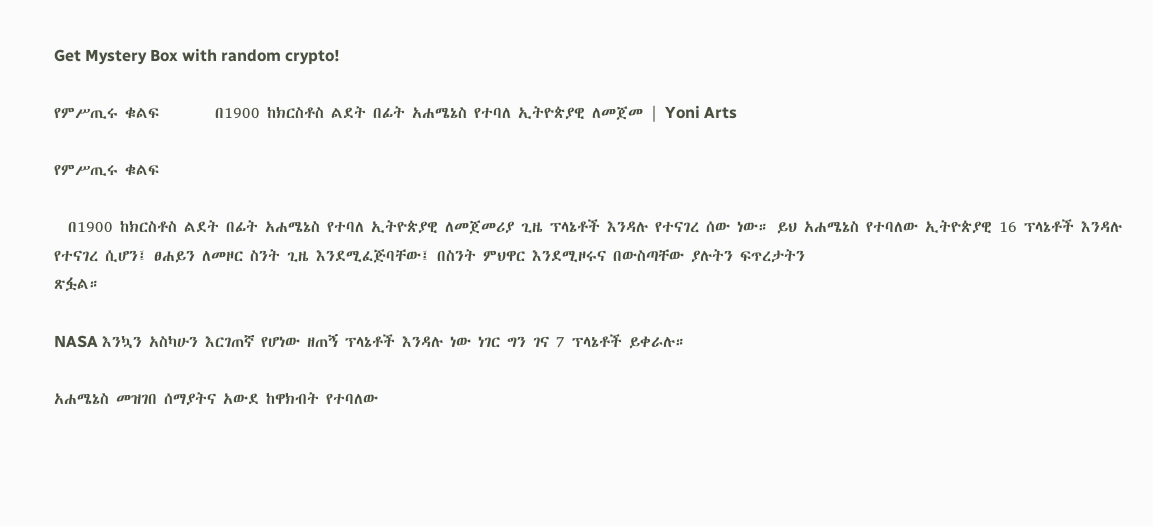Get Mystery Box with random crypto!

የምሥጢሩ ቁልፍ        በ1900 ከክርስቶስ ልደት በፊት አሐሜኔስ የተባለ ኢትዮጵያዊ ለመጀመ | Yoni Arts

የምሥጢሩ ቁልፍ

  በ1900 ከክርስቶስ ልደት በፊት አሐሜኔስ የተባለ ኢትዮጵያዊ ለመጀመሪያ ጊዜ ፕላኔቶች እንዳሉ የተናገረ ሰው ነው። ይህ አሐሜኔስ የተባለው ኢትዮጵያዊ 16 ፕላኔቶች እንዳሉ የተናገረ ሲሆን፤ ፀሐይን ለመዞር ስንት ጊዜ እንደሚፈጅባቸው፤ በስንት ምህዋር እንደሚዞሩና በውስጣቸው ያሉትን ፍጥረታትን
ጽፏል።

NASA እንኳን አስካሁን እርገጠኛ የሆነው ዘጠኝ ፕላኔቶች እንዳሉ ነው ነገር ግን ገና 7 ፕላኔቶች ይቀራሉ።

አሐሜኔስ መዝገበ ሰማያትና አውደ ከዋክብት የተባለው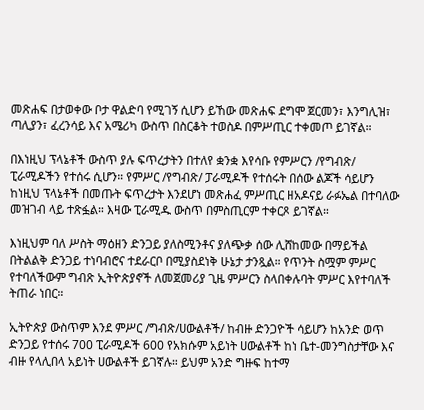መጽሐፍ በታወቀው ቦታ ዋልድባ የሚገኝ ሲሆን ይኸው መጽሐፍ ደግሞ ጀርመን፣ እንግሊዝ፣ ጣሊያን፣ ፈረንሳይ እና አሜሪካ ውስጥ በስርቆት ተወስዶ በምሥጢር ተቀመጦ ይገኛል።

በእነዚህ ፕላኔቶች ውስጥ ያሉ ፍጥረታትን በተለየ ቋንቋ እየሳቡ የምሥርን /የግብጽ/ ፒራሚዶችን የተሰሩ ሲሆን። የምሥር /የግብጽ/ ፓራሚዶች የተሰሩት በሰው ልጆች ሳይሆን ከነዚህ ፕላኔቶች በመጡት ፍጥረታት እንደሆነ መጽሐፈ ምሥጢር ዘአዶናይ ራፉኤል በተባለው መዝገብ ላይ ተጽፏል። እዛው ፒራሚዱ ውስጥ በምስጢርም ተቀርጾ ይገኛል።

እነዚህም ባለ ሥስት ማዕዘን ድንጋይ ያለስሚንቶና ያለጭቃ ሰው ሊሸከመው በማይችል በትልልቅ ድንጋይ ተነባብሮና ተደራርቦ በሚያስደነቅ ሁኔታ ታንጿል። የጥንት ስሟም ምሥር የተባለችውም ግብጽ ኢትዮጵያኖች ለመጀመሪያ ጊዜ ምሥርን ስላበቀሉባት ምሥር እየተባለች ትጠራ ነበር።

ኢትዮጵያ ውስጥም እንደ ምሥር /ግብጽ/ሀውልቶች/ ከብዙ ድንጋዮች ሳይሆን ከአንድ ወጥ ድንጋይ የተሰሩ 700 ፒራሚዶች 600 የአክሱም አይነት ሀውልቶች ከነ ቤተ-መንግስታቸው እና ብዙ የላሊበላ አይነት ሀውልቶች ይገኛሉ። ይህም አንድ ግዙፍ ከተማ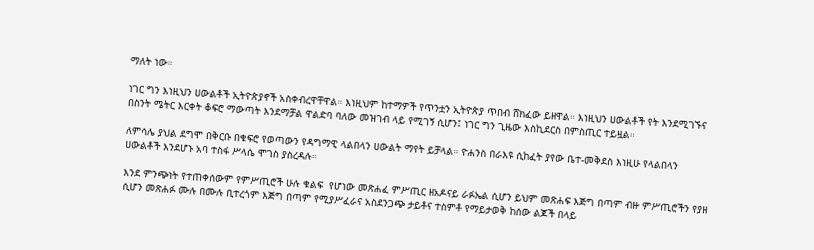ማለት ነው።

ነገር ግን እነዚህን ሀውልቶች ኢትዮጵያኖች አስቀብረዋቸዋል። እነዚህም ከተማዎች የጥንቷን ኢትዮጵያ ጥበብ ሸክፈው ይዘዋል። እነዚህን ሀውልቶች የት እንደሚገኙና በስንት ሜትር እርቀት ቆፍሮ ማውጣት እንደማቻል ዋልድባ ባለው መዝገብ ላይ የሚገኝ ሲሆን፤ ነገር ግን ጊዜው እስኪደርስ በምስጢር ተይዟል።

ለምሳሌ ያህል ደግሞ በቅርቡ በቁፍሮ የወጣውን የዳግማዊ ላልበላን ሀውልት ማየት ይቻላል። ዮሐንስ በራእዩ ሲከፈት ያየው ቤተ-መቅደስ እነዚሁ የላልበላን ሀውልቶች እንደሆኑ አባ ተስፋ ሥላሴ ሞገስ ያስረዳሉ።

እንደ ምንጭነት የተጠቀሰውም የምሥጢሮች ሁሉ ቁልፍ  የሆነው መጽሐፈ ምሥጢር ዘአዶናይ ራፉኤል ሲሆን ይህም መጽሐፍ እጅግ በጣም ብዙ ምሥጢሮችን የያዘ ሲሆን መጽሐፉ ሙሉ በሙሉ ቢተረጎም እጅግ በጣም የሚያሥፈራና አስደንጋጭ ታይቶና ተስምቶ የማይታወቅ ከሰው ልጆች በላይ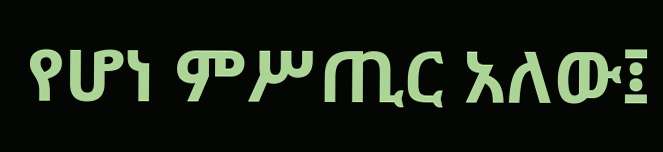የሆነ ምሥጢር አለው፤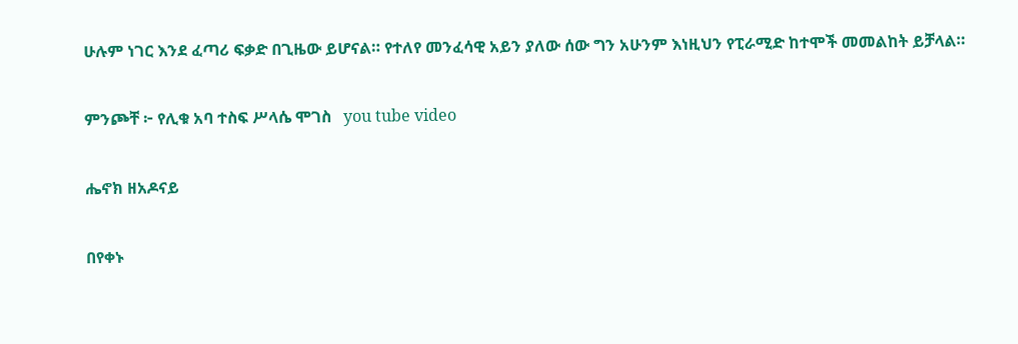ሁሉም ነገር እንደ ፈጣሪ ፍቃድ በጊዜው ይሆናል። የተለየ መንፈሳዊ አይን ያለው ሰው ግን አሁንም እነዚህን የፒራሚድ ከተሞች መመልከት ይቻላል።

ምንጮቸ ፦ የሊቁ አባ ተስፍ ሥላሴ ሞገስ   you tube video

ሔኖክ ዘአዶናይ

በየቀኑ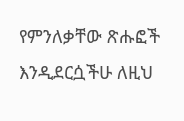የምንለቃቸው ጽሑፎች እንዲደርሷችሁ ለዚህ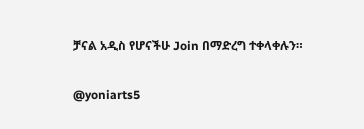ቻናል አዲስ የሆናችሁ Join በማድረግ ተቀላቀሉን።

@yoniarts5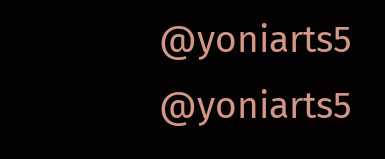@yoniarts5
@yoniarts5